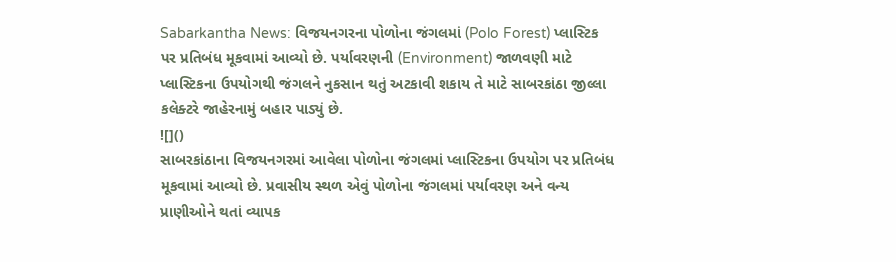Sabarkantha News: વિજયનગરના પોળોના જંગલમાં (Polo Forest) પ્લાસ્ટિક પર પ્રતિબંધ મૂકવામાં આવ્યો છે. પર્યાવરણની (Environment) જાળવણી માટે પ્લાસ્ટિકના ઉપયોગથી જંગલને નુકસાન થતું અટકાવી શકાય તે માટે સાબરકાંઠા જીલ્લા કલેક્ટરે જાહેરનામું બહાર પાડ્યું છે.
![]()
સાબરકાંઠાના વિજયનગરમાં આવેલા પોળોના જંગલમાં પ્લાસ્ટિકના ઉપયોગ પર પ્રતિબંધ મૂકવામાં આવ્યો છે. પ્રવાસીય સ્થળ એવું પોળોના જંગલમાં પર્યાવરણ અને વન્ય પ્રાણીઓને થતાં વ્યાપક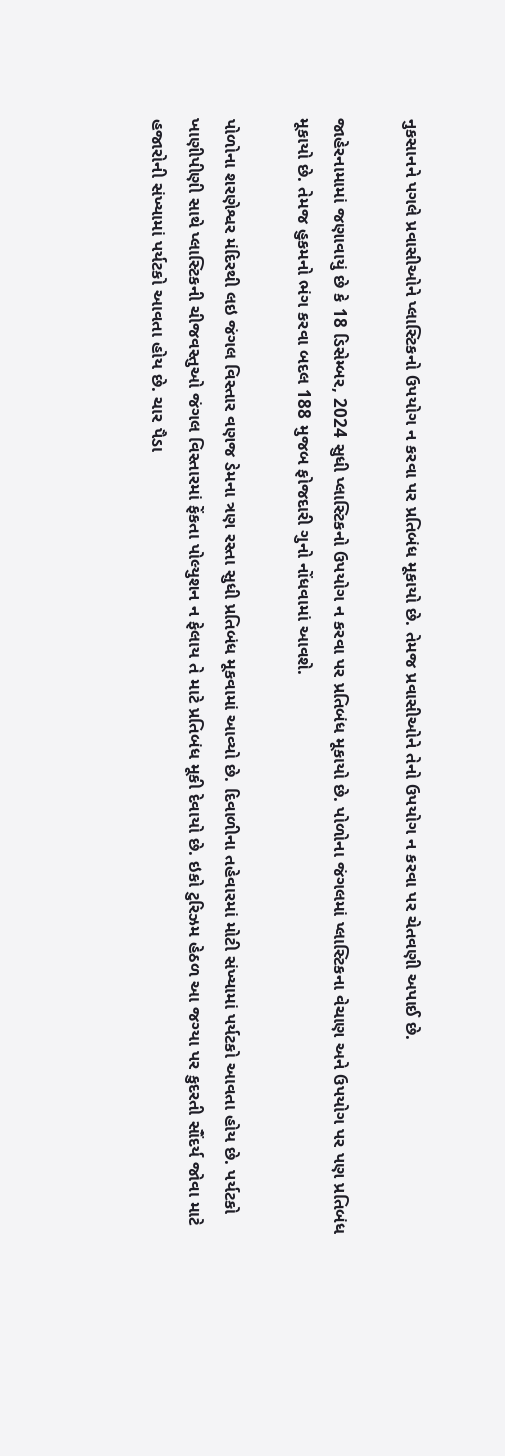નુકસાનને પગલે પ્રવાસીઓને પ્લાસ્ટિકનો ઉપયોગ ન કરવા પર પ્રતિબંધ મૂકાયો છે. તેમજ પ્રવાસીઓને તેનો ઉપયોગ ન કરવા પર ચેતવણી અપાઈ છે.

જાહેરનામામાં જણાવાયું છે કે 18 ડિસેમ્બર, 2024 સુધી પ્લાસ્ટિકનો ઉપયોગ ન કરવા પર પ્રતિબંધ મૂકાયો છે. પોળોના જંગલમાં પ્લાસ્ટિકના વેચાણ અને ઉપયોગ પર પણ પ્રતિબંધ મૂકાયો છે. તેમજ હુકમનો ભંગ કરવા બદલ 188 મુજબ ફોજદારી ગુનો નોંધવામાં આવશે.

પોળોના શરણેશ્વર મંદિરથી લઇ જંગલ વિસ્તાર વણજ ડેમના ત્રણ રસ્તા સુધી પ્રતિબંધ મૂકવામાં આવ્યો છે. દિવાળીના તહેવારમાં મોટી સંખ્યામાં પર્યટકો આવતા હોય છે. પર્યટકો ખાણીપીણી સાથે પ્લાસ્ટિકની ચીજવસ્તુઓ જંગલ વિસ્તારમાં ફેંકતા પોલ્યુશન ન ફેલાય તે માટે પ્રતિબંધ મૂકી દેવાયો છે. ઇકો ટુરિઝમ હેઠળ આ જગ્યા પર કુદરતી સૌંદર્ય જોવા માટે હજારોની સંખ્યામાં પર્યટકો આવતા હોય છે. ચાર પૈડા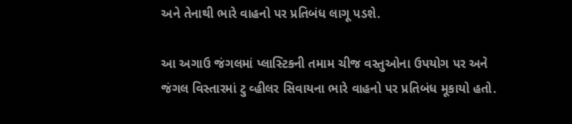અને તેનાથી ભારે વાહનો પર પ્રતિબંધ લાગૂ પડશે.

આ અગાઉ જંગલમાં પ્લાસ્ટિકની તમામ ચીજ વસ્તુઓના ઉપયોગ પર અને જંગલ વિસ્તારમાં ટુ વ્હીલર સિવાયના ભારે વાહનો પર પ્રતિબંધ મૂકાયો હતો.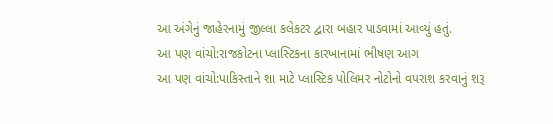આ અંગેનું જાહેરનામું જીલ્લા કલેકટર દ્વારા બહાર પાડવામાં આવ્યું હતું.
આ પણ વાંચો:રાજકોટના પ્લાસ્ટિકના કારખાનામાં ભીષણ આગ
આ પણ વાંચો:પાકિસ્તાને શા માટે પ્લાસ્ટિક પોલિમર નોટોનો વપરાશ કરવાનું શરૂ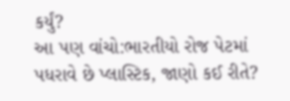કર્યું?
આ પણ વાંચો:ભારતીયો રોજ પેટમાં પધરાવે છે પ્લાસ્ટિક, જાણો કઈ રીતે?